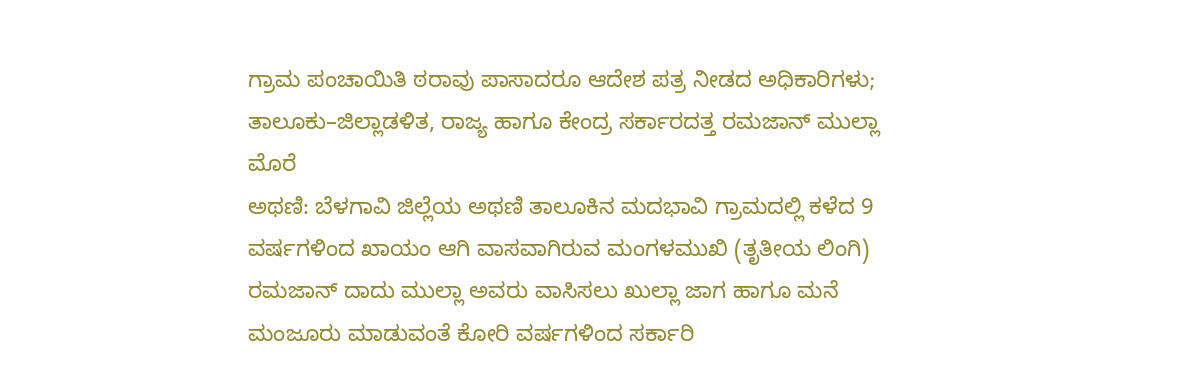ಗ್ರಾಮ ಪಂಚಾಯಿತಿ ಠರಾವು ಪಾಸಾದರೂ ಆದೇಶ ಪತ್ರ ನೀಡದ ಅಧಿಕಾರಿಗಳು; ತಾಲೂಕು–ಜಿಲ್ಲಾಡಳಿತ, ರಾಜ್ಯ ಹಾಗೂ ಕೇಂದ್ರ ಸರ್ಕಾರದತ್ತ ರಮಜಾನ್ ಮುಲ್ಲಾ ಮೊರೆ
ಅಥಣಿ: ಬೆಳಗಾವಿ ಜಿಲ್ಲೆಯ ಅಥಣಿ ತಾಲೂಕಿನ ಮದಭಾವಿ ಗ್ರಾಮದಲ್ಲಿ ಕಳೆದ 9 ವರ್ಷಗಳಿಂದ ಖಾಯಂ ಆಗಿ ವಾಸವಾಗಿರುವ ಮಂಗಳಮುಖಿ (ತೃತೀಯ ಲಿಂಗಿ) ರಮಜಾನ್ ದಾದು ಮುಲ್ಲಾ ಅವರು ವಾಸಿಸಲು ಖುಲ್ಲಾ ಜಾಗ ಹಾಗೂ ಮನೆ ಮಂಜೂರು ಮಾಡುವಂತೆ ಕೋರಿ ವರ್ಷಗಳಿಂದ ಸರ್ಕಾರಿ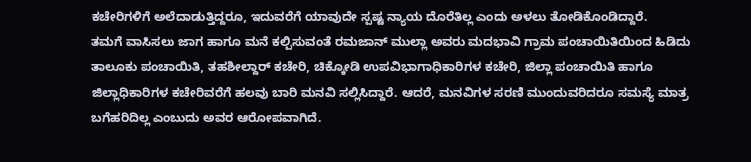ಕಚೇರಿಗಳಿಗೆ ಅಲೆದಾಡುತ್ತಿದ್ದರೂ, ಇದುವರೆಗೆ ಯಾವುದೇ ಸ್ಪಷ್ಟ ನ್ಯಾಯ ದೊರೆತಿಲ್ಲ ಎಂದು ಅಳಲು ತೋಡಿಕೊಂಡಿದ್ದಾರೆ.
ತಮಗೆ ವಾಸಿಸಲು ಜಾಗ ಹಾಗೂ ಮನೆ ಕಲ್ಪಿಸುವಂತೆ ರಮಜಾನ್ ಮುಲ್ಲಾ ಅವರು ಮದಭಾವಿ ಗ್ರಾಮ ಪಂಚಾಯಿತಿಯಿಂದ ಹಿಡಿದು ತಾಲೂಕು ಪಂಚಾಯಿತಿ, ತಹಶೀಲ್ದಾರ್ ಕಚೇರಿ, ಚಿಕ್ಕೋಡಿ ಉಪವಿಭಾಗಾಧಿಕಾರಿಗಳ ಕಚೇರಿ, ಜಿಲ್ಲಾ ಪಂಚಾಯಿತಿ ಹಾಗೂ ಜಿಲ್ಲಾಧಿಕಾರಿಗಳ ಕಚೇರಿವರೆಗೆ ಹಲವು ಬಾರಿ ಮನವಿ ಸಲ್ಲಿಸಿದ್ದಾರೆ. ಆದರೆ, ಮನವಿಗಳ ಸರಣಿ ಮುಂದುವರಿದರೂ ಸಮಸ್ಯೆ ಮಾತ್ರ ಬಗೆಹರಿದಿಲ್ಲ ಎಂಬುದು ಅವರ ಆರೋಪವಾಗಿದೆ.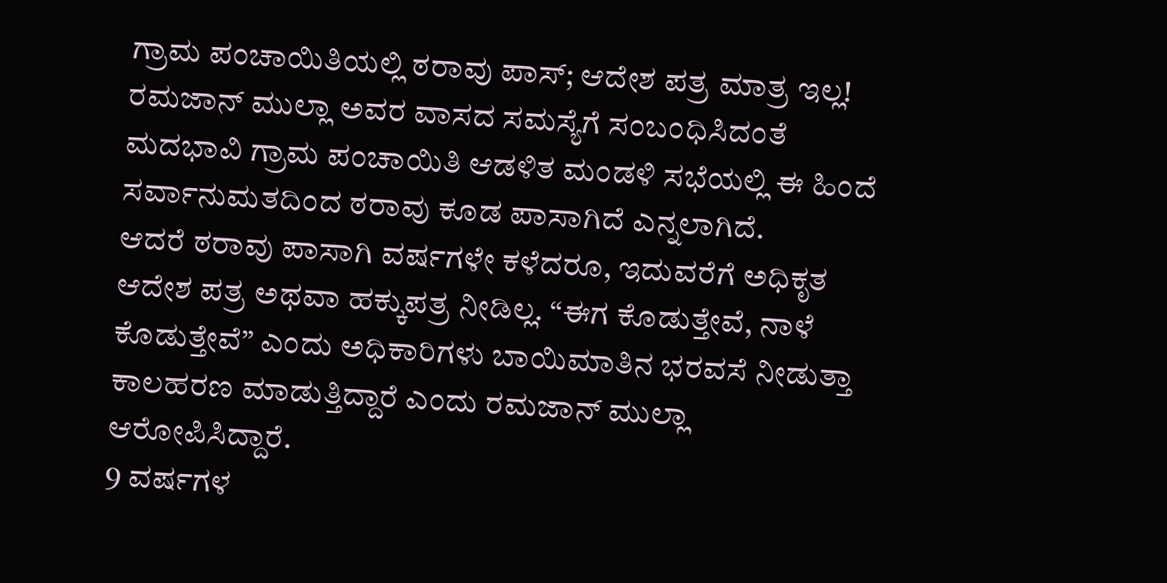ಗ್ರಾಮ ಪಂಚಾಯಿತಿಯಲ್ಲಿ ಠರಾವು ಪಾಸ್; ಆದೇಶ ಪತ್ರ ಮಾತ್ರ ಇಲ್ಲ!
ರಮಜಾನ್ ಮುಲ್ಲಾ ಅವರ ವಾಸದ ಸಮಸ್ಯೆಗೆ ಸಂಬಂಧಿಸಿದಂತೆ ಮದಭಾವಿ ಗ್ರಾಮ ಪಂಚಾಯಿತಿ ಆಡಳಿತ ಮಂಡಳಿ ಸಭೆಯಲ್ಲಿ ಈ ಹಿಂದೆ ಸರ್ವಾನುಮತದಿಂದ ಠರಾವು ಕೂಡ ಪಾಸಾಗಿದೆ ಎನ್ನಲಾಗಿದೆ.
ಆದರೆ ಠರಾವು ಪಾಸಾಗಿ ವರ್ಷಗಳೇ ಕಳೆದರೂ, ಇದುವರೆಗೆ ಅಧಿಕೃತ ಆದೇಶ ಪತ್ರ ಅಥವಾ ಹಕ್ಕುಪತ್ರ ನೀಡಿಲ್ಲ. “ಈಗ ಕೊಡುತ್ತೇವೆ, ನಾಳೆ ಕೊಡುತ್ತೇವೆ” ಎಂದು ಅಧಿಕಾರಿಗಳು ಬಾಯಿಮಾತಿನ ಭರವಸೆ ನೀಡುತ್ತಾ ಕಾಲಹರಣ ಮಾಡುತ್ತಿದ್ದಾರೆ ಎಂದು ರಮಜಾನ್ ಮುಲ್ಲಾ ಆರೋಪಿಸಿದ್ದಾರೆ.
9 ವರ್ಷಗಳ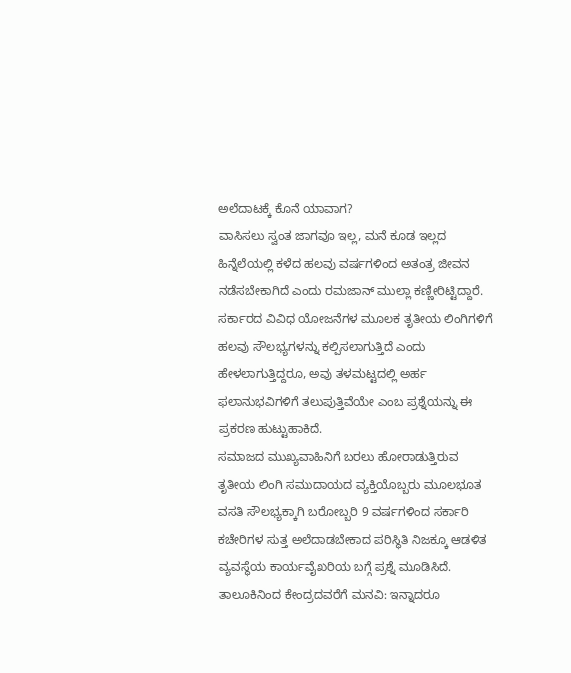ಅಲೆದಾಟಕ್ಕೆ ಕೊನೆ ಯಾವಾಗ?
ವಾಸಿಸಲು ಸ್ವಂತ ಜಾಗವೂ ಇಲ್ಲ, ಮನೆ ಕೂಡ ಇಲ್ಲದ ಹಿನ್ನೆಲೆಯಲ್ಲಿ ಕಳೆದ ಹಲವು ವರ್ಷಗಳಿಂದ ಅತಂತ್ರ ಜೀವನ ನಡೆಸಬೇಕಾಗಿದೆ ಎಂದು ರಮಜಾನ್ ಮುಲ್ಲಾ ಕಣ್ಣೀರಿಟ್ಟಿದ್ದಾರೆ.
ಸರ್ಕಾರದ ವಿವಿಧ ಯೋಜನೆಗಳ ಮೂಲಕ ತೃತೀಯ ಲಿಂಗಿಗಳಿಗೆ ಹಲವು ಸೌಲಭ್ಯಗಳನ್ನು ಕಲ್ಪಿಸಲಾಗುತ್ತಿದೆ ಎಂದು ಹೇಳಲಾಗುತ್ತಿದ್ದರೂ, ಅವು ತಳಮಟ್ಟದಲ್ಲಿ ಅರ್ಹ ಫಲಾನುಭವಿಗಳಿಗೆ ತಲುಪುತ್ತಿವೆಯೇ ಎಂಬ ಪ್ರಶ್ನೆಯನ್ನು ಈ ಪ್ರಕರಣ ಹುಟ್ಟುಹಾಕಿದೆ.
ಸಮಾಜದ ಮುಖ್ಯವಾಹಿನಿಗೆ ಬರಲು ಹೋರಾಡುತ್ತಿರುವ ತೃತೀಯ ಲಿಂಗಿ ಸಮುದಾಯದ ವ್ಯಕ್ತಿಯೊಬ್ಬರು ಮೂಲಭೂತ ವಸತಿ ಸೌಲಭ್ಯಕ್ಕಾಗಿ ಬರೋಬ್ಬರಿ 9 ವರ್ಷಗಳಿಂದ ಸರ್ಕಾರಿ ಕಚೇರಿಗಳ ಸುತ್ತ ಅಲೆದಾಡಬೇಕಾದ ಪರಿಸ್ಥಿತಿ ನಿಜಕ್ಕೂ ಆಡಳಿತ ವ್ಯವಸ್ಥೆಯ ಕಾರ್ಯವೈಖರಿಯ ಬಗ್ಗೆ ಪ್ರಶ್ನೆ ಮೂಡಿಸಿದೆ.
ತಾಲೂಕಿನಿಂದ ಕೇಂದ್ರದವರೆಗೆ ಮನವಿ: ಇನ್ನಾದರೂ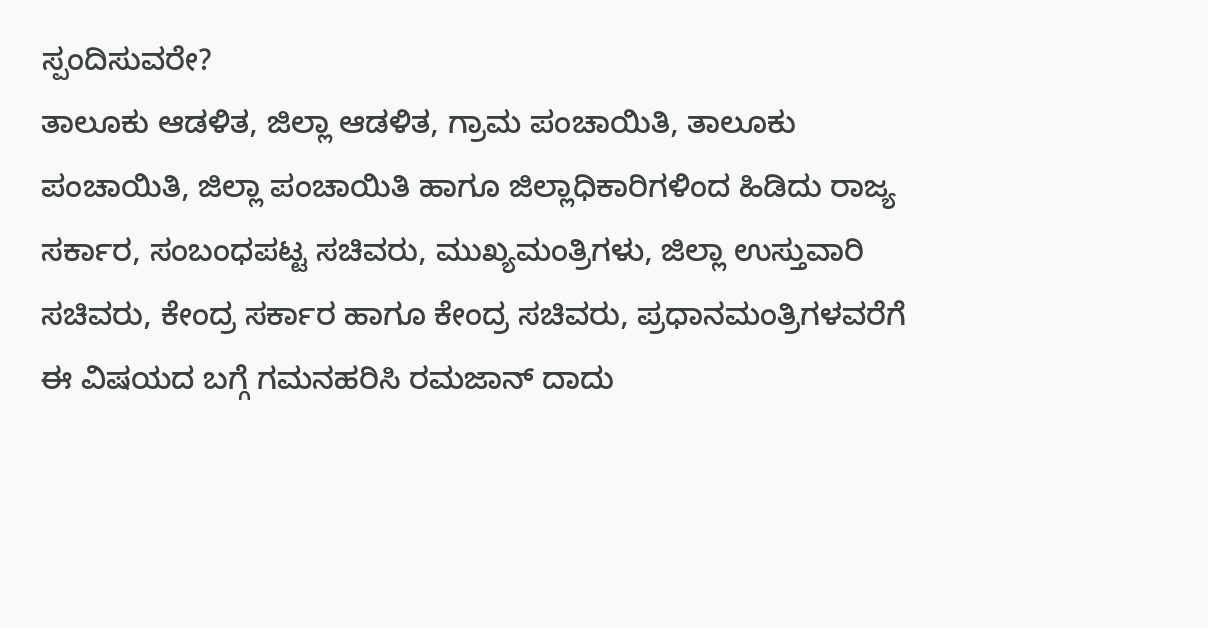ಸ್ಪಂದಿಸುವರೇ?
ತಾಲೂಕು ಆಡಳಿತ, ಜಿಲ್ಲಾ ಆಡಳಿತ, ಗ್ರಾಮ ಪಂಚಾಯಿತಿ, ತಾಲೂಕು ಪಂಚಾಯಿತಿ, ಜಿಲ್ಲಾ ಪಂಚಾಯಿತಿ ಹಾಗೂ ಜಿಲ್ಲಾಧಿಕಾರಿಗಳಿಂದ ಹಿಡಿದು ರಾಜ್ಯ ಸರ್ಕಾರ, ಸಂಬಂಧಪಟ್ಟ ಸಚಿವರು, ಮುಖ್ಯಮಂತ್ರಿಗಳು, ಜಿಲ್ಲಾ ಉಸ್ತುವಾರಿ ಸಚಿವರು, ಕೇಂದ್ರ ಸರ್ಕಾರ ಹಾಗೂ ಕೇಂದ್ರ ಸಚಿವರು, ಪ್ರಧಾನಮಂತ್ರಿಗಳವರೆಗೆ ಈ ವಿಷಯದ ಬಗ್ಗೆ ಗಮನಹರಿಸಿ ರಮಜಾನ್ ದಾದು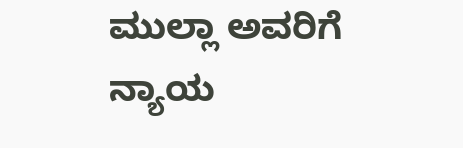ಮುಲ್ಲಾ ಅವರಿಗೆ ನ್ಯಾಯ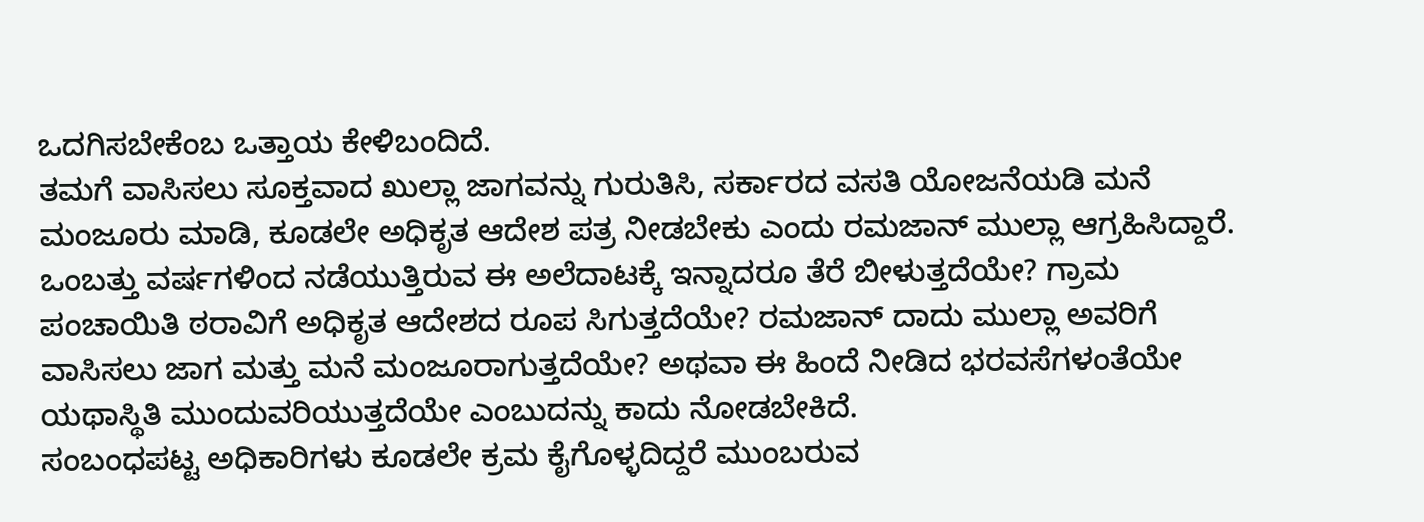ಒದಗಿಸಬೇಕೆಂಬ ಒತ್ತಾಯ ಕೇಳಿಬಂದಿದೆ.
ತಮಗೆ ವಾಸಿಸಲು ಸೂಕ್ತವಾದ ಖುಲ್ಲಾ ಜಾಗವನ್ನು ಗುರುತಿಸಿ, ಸರ್ಕಾರದ ವಸತಿ ಯೋಜನೆಯಡಿ ಮನೆ ಮಂಜೂರು ಮಾಡಿ, ಕೂಡಲೇ ಅಧಿಕೃತ ಆದೇಶ ಪತ್ರ ನೀಡಬೇಕು ಎಂದು ರಮಜಾನ್ ಮುಲ್ಲಾ ಆಗ್ರಹಿಸಿದ್ದಾರೆ.
ಒಂಬತ್ತು ವರ್ಷಗಳಿಂದ ನಡೆಯುತ್ತಿರುವ ಈ ಅಲೆದಾಟಕ್ಕೆ ಇನ್ನಾದರೂ ತೆರೆ ಬೀಳುತ್ತದೆಯೇ? ಗ್ರಾಮ ಪಂಚಾಯಿತಿ ಠರಾವಿಗೆ ಅಧಿಕೃತ ಆದೇಶದ ರೂಪ ಸಿಗುತ್ತದೆಯೇ? ರಮಜಾನ್ ದಾದು ಮುಲ್ಲಾ ಅವರಿಗೆ ವಾಸಿಸಲು ಜಾಗ ಮತ್ತು ಮನೆ ಮಂಜೂರಾಗುತ್ತದೆಯೇ? ಅಥವಾ ಈ ಹಿಂದೆ ನೀಡಿದ ಭರವಸೆಗಳಂತೆಯೇ ಯಥಾಸ್ಥಿತಿ ಮುಂದುವರಿಯುತ್ತದೆಯೇ ಎಂಬುದನ್ನು ಕಾದು ನೋಡಬೇಕಿದೆ.
ಸಂಬಂಧಪಟ್ಟ ಅಧಿಕಾರಿಗಳು ಕೂಡಲೇ ಕ್ರಮ ಕೈಗೊಳ್ಳದಿದ್ದರೆ ಮುಂಬರುವ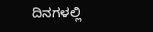ದಿನಗಳಲ್ಲಿ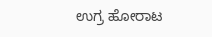ಉಗ್ರ ಹೋರಾಟ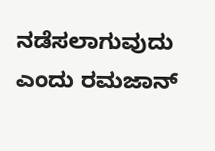ನಡೆಸಲಾಗುವುದು ಎಂದು ರಮಜಾನ್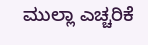ಮುಲ್ಲಾ ಎಚ್ಚರಿಕೆ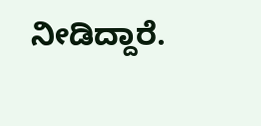ನೀಡಿದ್ದಾರೆ.